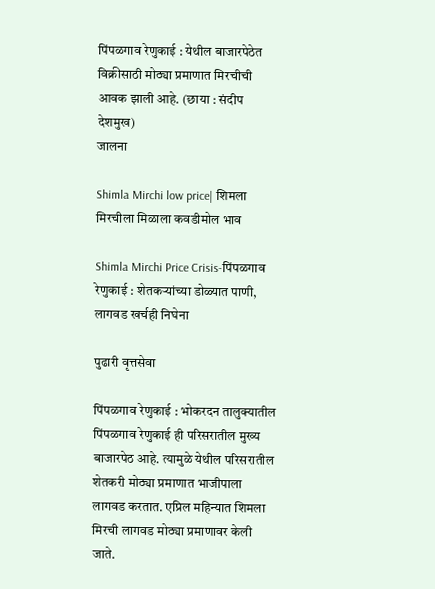पिंपळगाव रेणुकाई : येथील बाजारपेठेत विक्रीसाठी मोठ्या प्रमाणात मिरचीची आवक झाली आहे. (छाया : संदीप देशमुख)
जालना

Shimla Mirchi low price| शिमला मिरचीला मिळाला कवडीमोल भाव

Shimla Mirchi Price Crisis-पिंपळगाव रेणुकाई : शेतकऱ्यांच्या डोळ्यात पाणी, लागवड खर्चही निघेना

पुढारी वृत्तसेवा

पिंपळगाव रेणुकाई : भोकरदन तालुक्यातील पिंपळगाव रेणुकाई ही परिसरातील मुख्य बाजारपेठ आहे. त्यामुळे येथील परिसरातील शेतकरी मोठ्या प्रमाणात भाजीपाला लागवड करतात. एप्रिल महिन्यात शिमला मिरची लागवड मोठ्या प्रमाणावर केली जाते.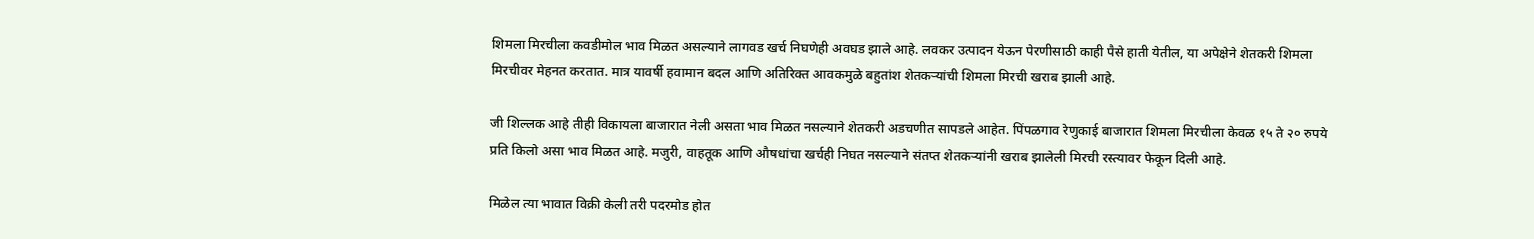शिमला मिरचीला कवडीमोल भाव मिळत असल्याने लागवड खर्च निघणेही अवघड झाले आहे. लवकर उत्पादन येऊन पेरणीसाठी काही पैसे हाती येतील, या अपेक्षेने शेतकरी शिमला मिरचीवर मेहनत करतात. मात्र यावर्षी हवामान बदल आणि अतिरिक्त आवकमुळे बहुतांश शेतकऱ्यांची शिमला मिरची खराब झाली आहे.

जी शिल्लक आहे तीही विकायला बाजारात नेली असता भाव मिळत नसल्याने शेतकरी अडचणीत सापडले आहेत. पिंपळगाव रेणुकाई बाजारात शिमला मिरचीला केवळ १५ ते २० रुपये प्रति किलो असा भाव मिळत आहे. मजुरी, वाहतूक आणि औषधांचा खर्चही निघत नसल्याने संतप्त शेतकऱ्यांनी खराब झालेली मिरची रस्त्यावर फेकून दिली आहे.

मिळेल त्या भावात विक्री केली तरी पदरमोड होत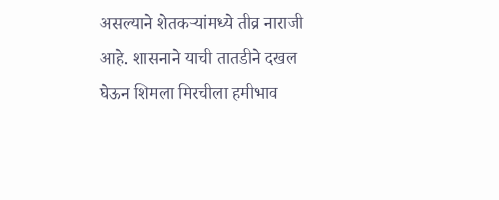असल्याने शेतकऱ्यांमध्ये तीव्र नाराजी आहे. शासनाने याची तातडीने दखल घेऊन शिमला मिरचीला हमीभाव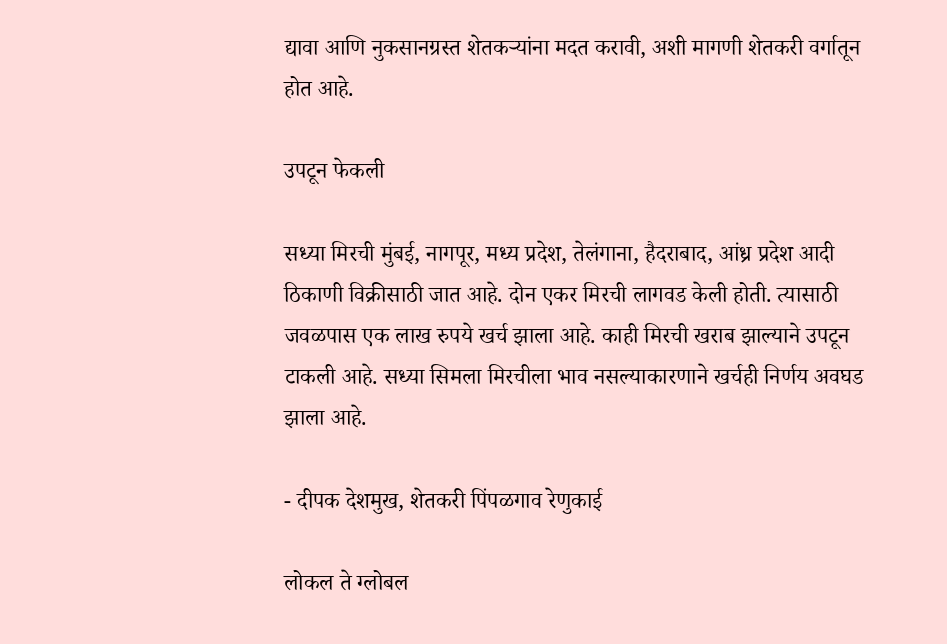द्यावा आणि नुकसानग्रस्त शेतकऱ्यांना मदत करावी, अशी मागणी शेतकरी वर्गातून होत आहे.

उपटून फेकली

सध्या मिरची मुंबई, नागपूर, मध्य प्रदेश, तेलंगाना, हैदराबाद, आंध्र प्रदेश आदी ठिकाणी विक्रीसाठी जात आहे. दोन एकर मिरची लागवड केली होती. त्यासाठी जवळपास एक लाख रुपये खर्च झाला आहे. काही मिरची खराब झाल्याने उपटून टाकली आहे. सध्या सिमला मिरचीला भाव नसल्याकारणाने खर्चही निर्णय अवघड झाला आहे.

- दीपक देशमुख, शेतकरी पिंपळगाव रेणुकाई

लोकल ते ग्लोबल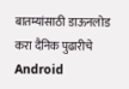बातम्यांसाठी डाऊनलोड करा दैनिक पुढारीचे Android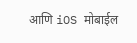आणि iOS मोबाईल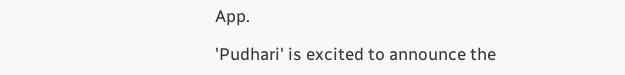App.

'Pudhari' is excited to announce the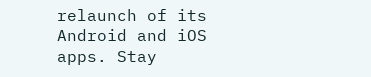relaunch of its Android and iOS apps. Stay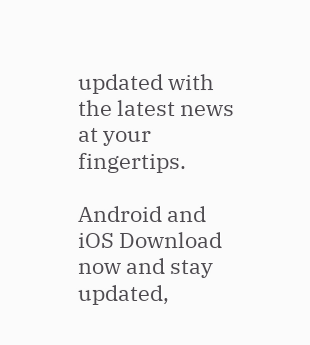updated with the latest news at your fingertips.

Android and iOS Download now and stay updated,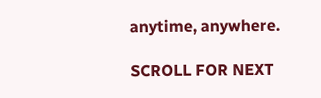anytime, anywhere.

SCROLL FOR NEXT